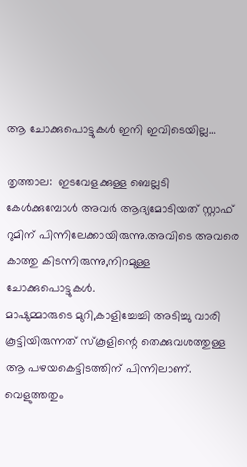ആ ചോക്കുപൊട്ടുകള്‍ ഇനി ഇവിടെയില്ല…

തൃത്താല:  ഇടവേളക്കുള്ള ബെല്ലടി കേള്‍ക്കുമ്പോള്‍ അവര്‍ ആദ്യമോടിയത് സ്റ്റാഫ് റുമിന് പിന്നിലേക്കായിരുന്നു.അവിടെ അവരെ കാത്തു കിടന്നിരുന്നു,നിറമുള്ള ചോക്കുപൊട്ടുകള്‍.
മാഷുമ്മാരുടെ മുറി,കാളിച്ചേച്ചി അടിച്ചു വാരി കൂട്ടിയിരുന്നത് സ്‌കൂളിന്റെ തെക്കുവശത്തുള്ള ആ പഴയകെട്ടിടത്തിന് പിന്നിലാണ്. വെളുത്തതും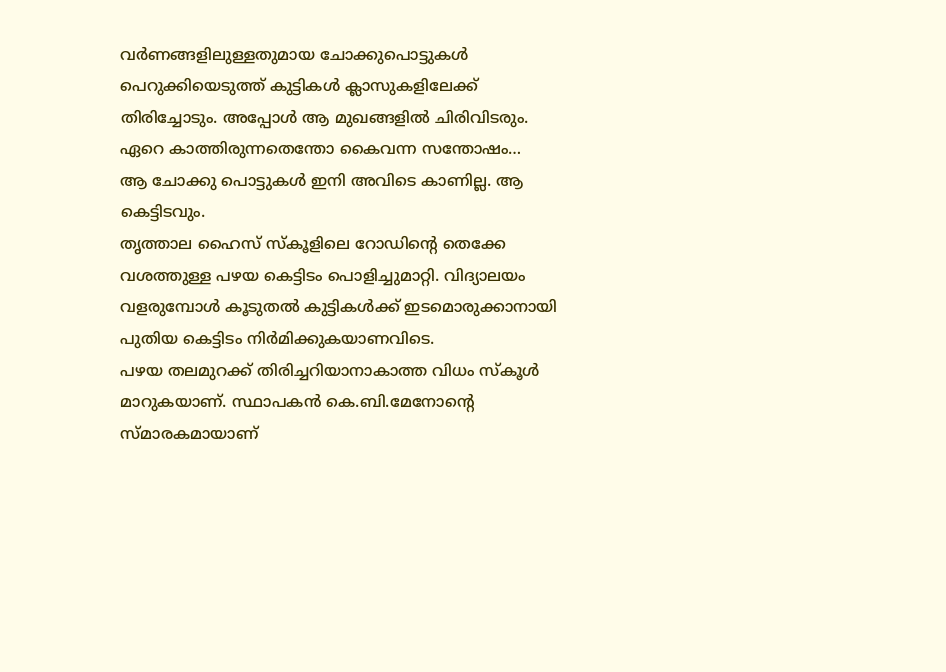വര്‍ണങ്ങളിലുള്ളതുമായ ചോക്കുപൊട്ടുകള്‍ പെറുക്കിയെടുത്ത് കുട്ടികള്‍ ക്ലാസുകളിലേക്ക് തിരിച്ചോടും. അപ്പോള്‍ ആ മുഖങ്ങളില്‍ ചിരിവിടരും. ഏറെ കാത്തിരുന്നതെന്തോ കൈവന്ന സന്തോഷം…
ആ ചോക്കു പൊട്ടുകള്‍ ഇനി അവിടെ കാണില്ല. ആ കെട്ടിടവും.
തൃത്താല ഹൈസ് സ്‌കൂളിലെ റോഡിന്റെ തെക്കേ വശത്തുള്ള പഴയ കെട്ടിടം പൊളിച്ചുമാറ്റി. വിദ്യാലയം വളരുമ്പോള്‍ കൂടുതല്‍ കുട്ടികള്‍ക്ക് ഇടമൊരുക്കാനായി പുതിയ കെട്ടിടം നിര്‍മിക്കുകയാണവിടെ.
പഴയ തലമുറക്ക് തിരിച്ചറിയാനാകാത്ത വിധം സ്‌കൂള്‍ മാറുകയാണ്. സ്ഥാപകന്‍ കെ.ബി.മേനോന്റെ സ്മാരകമായാണ്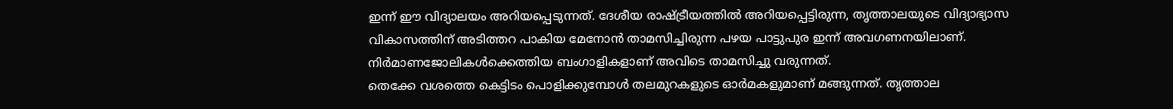ഇന്ന് ഈ വിദ്യാലയം അറിയപ്പെടുന്നത്. ദേശീയ രാഷ്ട്രീയത്തില്‍ അറിയപ്പെട്ടിരുന്ന, തൃത്താലയുടെ വിദ്യാഭ്യാസ വികാസത്തിന് അടിത്തറ പാകിയ മേനോന്‍ താമസിച്ചിരുന്ന പഴയ പാട്ടുപുര ഇന്ന് അവഗണനയിലാണ്. നിര്‍മാണജോലികള്‍ക്കെത്തിയ ബംഗാളികളാണ് അവിടെ താമസിച്ചു വരുന്നത്.
തെക്കേ വശത്തെ കെട്ടിടം പൊളിക്കുമ്പോള്‍ തലമുറകളുടെ ഓര്‍മകളുമാണ് മങ്ങുന്നത്. തൃത്താല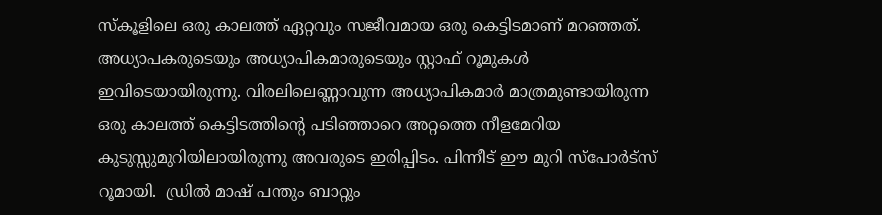സ്‌കൂളിലെ ഒരു കാലത്ത് ഏറ്റവും സജീവമായ ഒരു കെട്ടിടമാണ് മറഞ്ഞത്. അധ്യാപകരുടെയും അധ്യാപികമാരുടെയും സ്റ്റാഫ് റൂമുകള്‍ ഇവിടെയായിരുന്നു. വിരലിലെണ്ണാവുന്ന അധ്യാപികമാര്‍ മാത്രമുണ്ടായിരുന്ന ഒരു കാലത്ത് കെട്ടിടത്തിന്റെ പടിഞ്ഞാറെ അറ്റത്തെ നീളമേറിയ കുടുസ്സുമുറിയിലായിരുന്നു അവരുടെ ഇരിപ്പിടം. പിന്നീട് ഈ മുറി സ്‌പോര്‍ട്‌സ് റൂമായി.  ഡ്രില്‍ മാഷ് പന്തും ബാറ്റും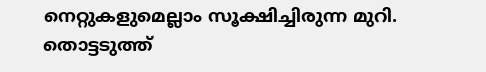നെറ്റുകളുമെല്ലാം സൂക്ഷിച്ചിരുന്ന മുറി. തൊട്ടടുത്ത്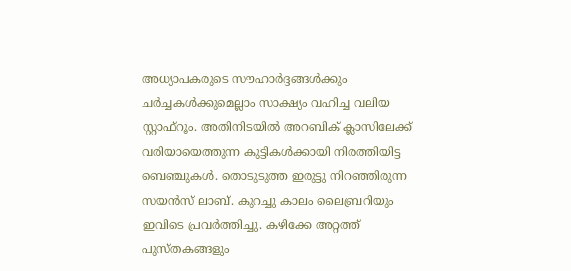അധ്യാപകരുടെ സൗഹാര്‍ദ്ദങ്ങള്‍ക്കും ചര്‍ച്ചകള്‍ക്കുമെല്ലാം സാക്ഷ്യം വഹിച്ച വലിയ സ്റ്റാഫ്‌റൂം. അതിനിടയില്‍ അറബിക് ക്ലാസിലേക്ക് വരിയായെത്തുന്ന കുട്ടികള്‍ക്കായി നിരത്തിയിട്ട ബെഞ്ചുകള്‍. തൊടുടുത്ത ഇരുട്ടു നിറഞ്ഞിരുന്ന സയന്‍സ് ലാബ്. കുറച്ചു കാലം ലൈബ്രറിയും ഇവിടെ പ്രവര്‍ത്തിച്ചു. കഴിക്കേ അറ്റത്ത് പുസ്തകങ്ങളും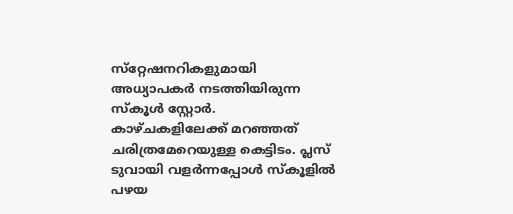സ്‌റ്റേഷനറികളുമായി അധ്യാപകര്‍ നടത്തിയിരുന്ന സ്‌കൂള്‍ സ്റ്റോര്‍.
കാഴ്ചകളിലേക്ക് മറഞ്ഞത് ചരിത്രമേറെയുള്ള കെട്ടിടം. പ്ലസ് ടുവായി വളര്‍ന്നപ്പോള്‍ സ്‌കൂളില്‍ പഴയ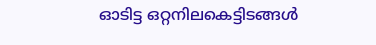ഓടിട്ട ഒറ്റനിലകെട്ടിടങ്ങള്‍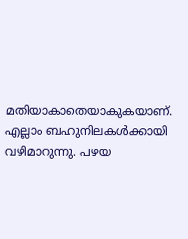മതിയാകാതെയാകുകയാണ്. എല്ലാം ബഹുനിലകള്‍ക്കായി വഴിമാറുന്നു. പഴയ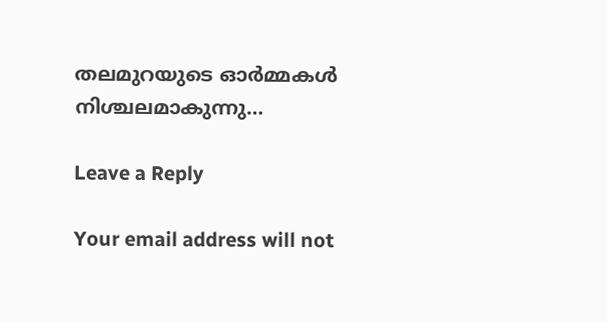തലമുറയുടെ ഓര്‍മ്മകള്‍ നിശ്ചലമാകുന്നു…

Leave a Reply

Your email address will not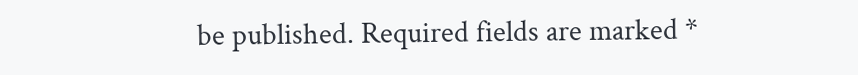be published. Required fields are marked *